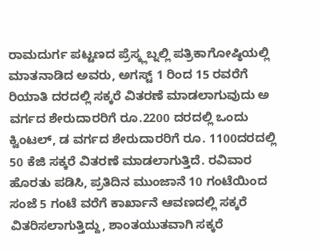ರಾಮದುರ್ಗ ಪಟ್ಟಣದ ಪ್ರೆಸ್ಕ್ಲಬ್ನಲ್ಲಿ ಪತ್ರಿಕಾಗೋಷ್ಠಿಯಲ್ಲಿ ಮಾತನಾಡಿದ ಅವರು, ಅಗಸ್ಟ್ 1 ರಿಂದ 15 ರವರೆಗೆ ರಿಯಾತಿ ದರದಲ್ಲಿ ಸಕ್ಕರೆ ವಿತರಣೆ ಮಾಡಲಾಗುವುದು ಅ ವರ್ಗದ ಶೇರುದಾರರಿಗೆ ರೂ.2200 ದರದಲ್ಲಿ ಒಂದು ಕ್ವಿಂಟಲ್, ಡ ವರ್ಗದ ಶೇರುದಾರರಿಗೆ ರೂ. 1100ದರದಲ್ಲಿ 50 ಕೆಜಿ ಸಕ್ಕರೆ ವಿತರಣೆ ಮಾಡಲಾಗುತ್ತಿದೆ. ರವಿವಾರ ಹೊರತು ಪಡಿಸಿ, ಪ್ರತಿದಿನ ಮುಂಜಾನೆ 10 ಗಂಟೆಯಿಂದ ಸಂಜೆ 5 ಗಂಟೆ ವರೆಗೆ ಕಾರ್ಖಾನೆ ಆವಣದಲ್ಲಿ ಸಕ್ಕರೆ ವಿತರಿಸಲಾಗುತ್ತಿದ್ದು, ಶಾಂತಯುತವಾಗಿ ಸಕ್ಕರೆ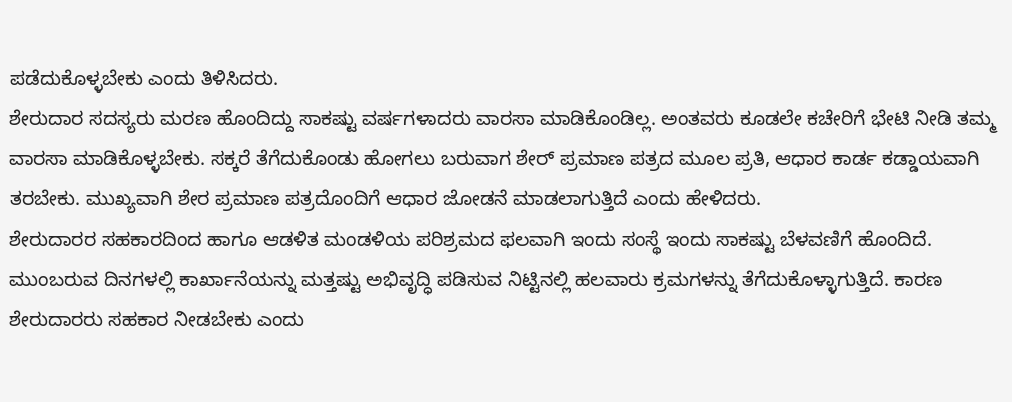ಪಡೆದುಕೊಳ್ಳಬೇಕು ಎಂದು ತಿಳಿಸಿದರು.
ಶೇರುದಾರ ಸದಸ್ಯರು ಮರಣ ಹೊಂದಿದ್ದು ಸಾಕಷ್ಟು ವರ್ಷಗಳಾದರು ವಾರಸಾ ಮಾಡಿಕೊಂಡಿಲ್ಲ. ಅಂತವರು ಕೂಡಲೇ ಕಚೇರಿಗೆ ಭೇಟಿ ನೀಡಿ ತಮ್ಮ ವಾರಸಾ ಮಾಡಿಕೊಳ್ಳಬೇಕು. ಸಕ್ಕರೆ ತೆಗೆದುಕೊಂಡು ಹೋಗಲು ಬರುವಾಗ ಶೇರ್ ಪ್ರಮಾಣ ಪತ್ರದ ಮೂಲ ಪ್ರತಿ, ಆಧಾರ ಕಾರ್ಡ ಕಡ್ಡಾಯವಾಗಿ ತರಬೇಕು. ಮುಖ್ಯವಾಗಿ ಶೇರ ಪ್ರಮಾಣ ಪತ್ರದೊಂದಿಗೆ ಆಧಾರ ಜೋಡನೆ ಮಾಡಲಾಗುತ್ತಿದೆ ಎಂದು ಹೇಳಿದರು.
ಶೇರುದಾರರ ಸಹಕಾರದಿಂದ ಹಾಗೂ ಆಡಳಿತ ಮಂಡಳಿಯ ಪರಿಶ್ರಮದ ಫಲವಾಗಿ ಇಂದು ಸಂಸ್ಥೆ ಇಂದು ಸಾಕಷ್ಟು ಬೆಳವಣಿಗೆ ಹೊಂದಿದೆ. ಮುಂಬರುವ ದಿನಗಳಲ್ಲಿ ಕಾರ್ಖಾನೆಯನ್ನು ಮತ್ತಷ್ಟು ಅಭಿವೃದ್ಧಿ ಪಡಿಸುವ ನಿಟ್ಟಿನಲ್ಲಿ ಹಲವಾರು ಕ್ರಮಗಳನ್ನು ತೆಗೆದುಕೊಳ್ಳಾಗುತ್ತಿದೆ. ಕಾರಣ ಶೇರುದಾರರು ಸಹಕಾರ ನೀಡಬೇಕು ಎಂದು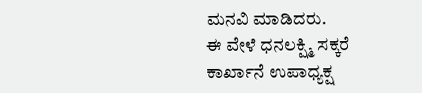ಮನವಿ ಮಾಡಿದರು.
ಈ ವೇಳೆ ಧನಲಕ್ಷ್ಮಿ ಸಕ್ಕರೆ ಕಾರ್ಖಾನೆ ಉಪಾಧ್ಯಕ್ಷ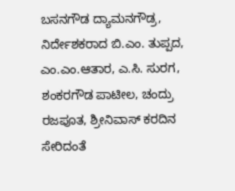ಬಸನಗೌಡ ದ್ಯಾಮನಗೌಡ್ರ, ನಿರ್ದೇಶಕರಾದ ಬಿ.ಎಂ. ತುಪ್ಪದ, ಎಂ.ಎಂ.ಆತಾರ, ಎ.ಸಿ. ಸುರಗ, ಶಂಕರಗೌಡ ಪಾಟೀಲ, ಚಂದ್ರು ರಜಪೂತ, ಶ್ರೀನಿವಾಸ್ ಕರದಿನ ಸೇರಿದಂತೆ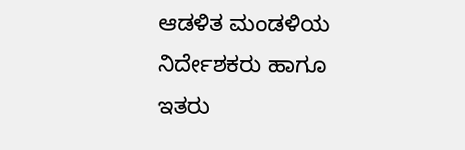ಆಡಳಿತ ಮಂಡಳಿಯ ನಿರ್ದೇಶಕರು ಹಾಗೂ ಇತರು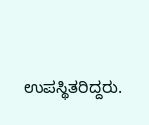ಉಪಸ್ಥಿತರಿದ್ದರು.